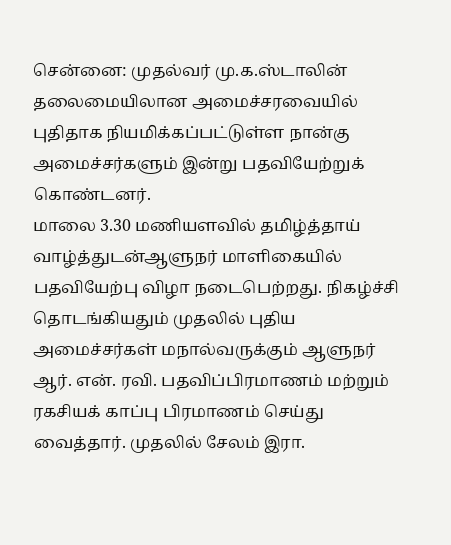சென்னை: முதல்வர் மு.க.ஸ்டாலின் தலைமையிலான அமைச்சரவையில் புதிதாக நியமிக்கப்பட்டுள்ள நான்கு அமைச்சர்களும் இன்று பதவியேற்றுக் கொண்டனர்.
மாலை 3.30 மணியளவில் தமிழ்த்தாய் வாழ்த்துடன்ஆளுநர் மாளிகையில் பதவியேற்பு விழா நடைபெற்றது. நிகழ்ச்சி தொடங்கியதும் முதலில் புதிய அமைச்சர்கள் மநால்வருக்கும் ஆளுநர் ஆர். என். ரவி. பதவிப்பிரமாணம் மற்றும் ரகசியக் காப்பு பிரமாணம் செய்து வைத்தார். முதலில் சேலம் இரா.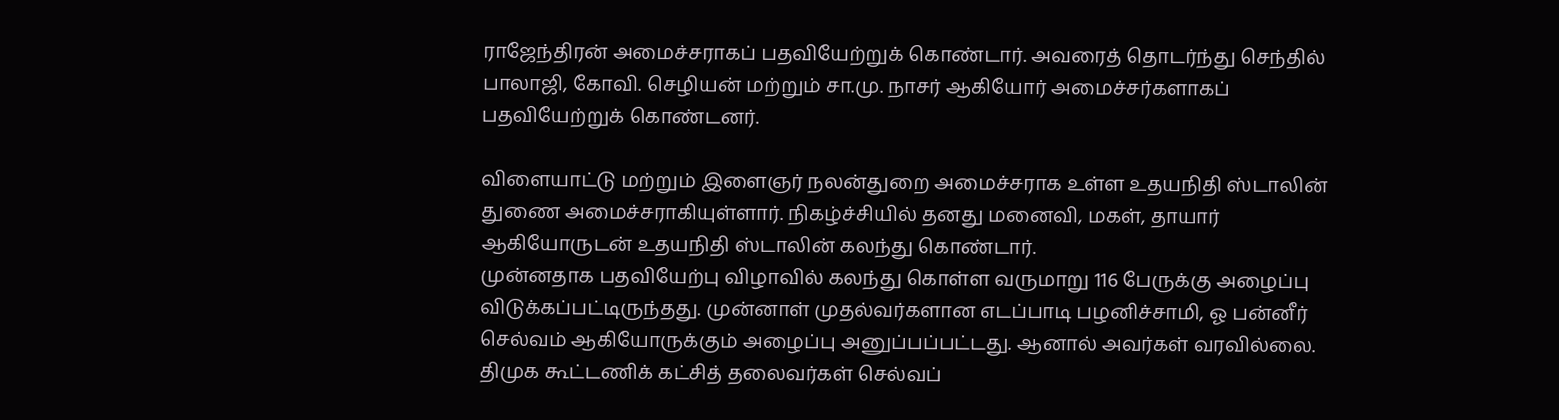ராஜேந்திரன் அமைச்சராகப் பதவியேற்றுக் கொண்டார். அவரைத் தொடர்ந்து செந்தில் பாலாஜி, கோவி. செழியன் மற்றும் சா.மு. நாசர் ஆகியோர் அமைச்சர்களாகப் பதவியேற்றுக் கொண்டனர்.

விளையாட்டு மற்றும் இளைஞர் நலன்துறை அமைச்சராக உள்ள உதயநிதி ஸ்டாலின் துணை அமைச்சராகியுள்ளார். நிகழ்ச்சியில் தனது மனைவி, மகள், தாயார் ஆகியோருடன் உதயநிதி ஸ்டாலின் கலந்து கொண்டார்.
முன்னதாக பதவியேற்பு விழாவில் கலந்து கொள்ள வருமாறு 116 பேருக்கு அழைப்பு விடுக்கப்பட்டிருந்தது. முன்னாள் முதல்வர்களான எடப்பாடி பழனிச்சாமி, ஓ பன்னீர் செல்வம் ஆகியோருக்கும் அழைப்பு அனுப்பப்பட்டது. ஆனால் அவர்கள் வரவில்லை. திமுக கூட்டணிக் கட்சித் தலைவர்கள் செல்வப்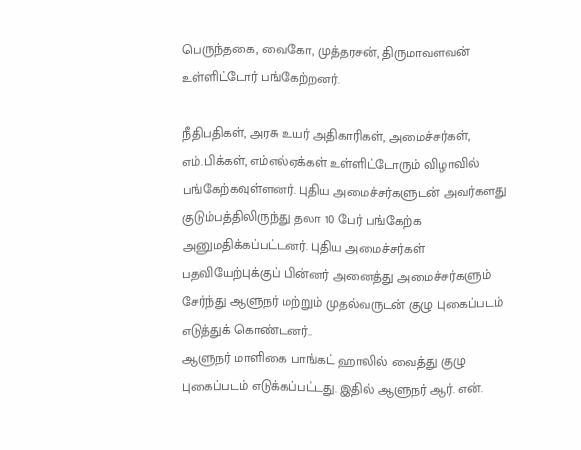பெருந்தகை, வைகோ, முத்தரசன், திருமாவளவன் உள்ளிட்டோர் பங்கேற்றனர்.

நீதிபதிகள், அரசு உயர் அதிகாரிகள், அமைச்சர்கள், எம்.பிக்கள், எம்எல்ஏக்கள் உள்ளிட்டோரும் விழாவில் பங்கேற்கவுள்ளனர். புதிய அமைச்சர்களுடன் அவர்களது குடும்பத்திலிருந்து தலா 10 பேர் பங்கேற்க அனுமதிக்கப்பட்டனர். புதிய அமைச்சர்கள் பதவியேற்புக்குப் பின்னர் அனைத்து அமைச்சர்களும் சேர்ந்து ஆளுநர் மற்றும் முதல்வருடன் குழு புகைப்படம் எடுத்துக் கொண்டனர்..
ஆளுநர் மாளிகை பாங்கட் ஹாலில் வைத்து குழு புகைப்படம் எடுக்கப்பட்டது. இதில் ஆளுநர் ஆர். என்.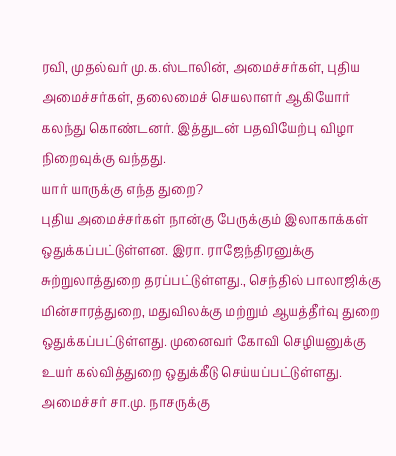ரவி, முதல்வர் மு.க.ஸ்டாலின், அமைச்சர்கள், புதிய அமைச்சர்கள், தலைமைச் செயலாளர் ஆகியோர் கலந்து கொண்டனர். இத்துடன் பதவியேற்பு விழா நிறைவுக்கு வந்தது.
யார் யாருக்கு எந்த துறை?
புதிய அமைச்சர்கள் நான்கு பேருக்கும் இலாகாக்கள் ஒதுக்கப்பட்டுள்ளன. இரா. ராஜேந்திரனுக்கு சுற்றுலாத்துறை தரப்பட்டுள்ளது., செந்தில் பாலாஜிக்கு மின்சாரத்துறை, மதுவிலக்கு மற்றும் ஆயத்தீர்வு துறை ஒதுக்கப்பட்டுள்ளது. முனைவர் கோவி செழியனுக்கு உயர் கல்வித்துறை ஒதுக்கீடு செய்யப்பட்டுள்ளது. அமைச்சர் சா.மு. நாசருக்கு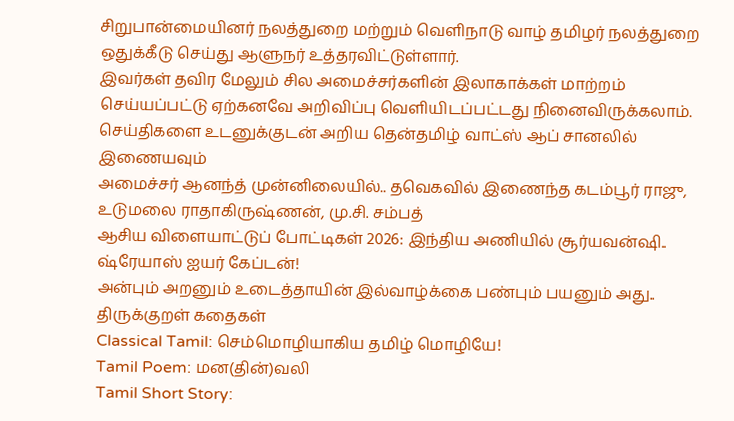சிறுபான்மையினர் நலத்துறை மற்றும் வெளிநாடு வாழ் தமிழர் நலத்துறை ஒதுக்கீடு செய்து ஆளுநர் உத்தரவிட்டுள்ளார்.
இவர்கள் தவிர மேலும் சில அமைச்சர்களின் இலாகாக்கள் மாற்றம் செய்யப்பட்டு ஏற்கனவே அறிவிப்பு வெளியிடப்பட்டது நினைவிருக்கலாம்.
செய்திகளை உடனுக்குடன் அறிய தென்தமிழ் வாட்ஸ் ஆப் சானலில் இணையவும்
அமைச்சர் ஆனந்த் முன்னிலையில்.. தவெகவில் இணைந்த கடம்பூர் ராஜு, உடுமலை ராதாகிருஷ்ணன், மு.சி. சம்பத்
ஆசிய விளையாட்டுப் போட்டிகள் 2026: இந்திய அணியில் சூர்யவன்ஷி.. ஷ்ரேயாஸ் ஐயர் கேப்டன்!
அன்பும் அறனும் உடைத்தாயின் இல்வாழ்க்கை பண்பும் பயனும் அது.. திருக்குறள் கதைகள்
Classical Tamil: செம்மொழியாகிய தமிழ் மொழியே!
Tamil Poem: மன(தின்)வலி
Tamil Short Story: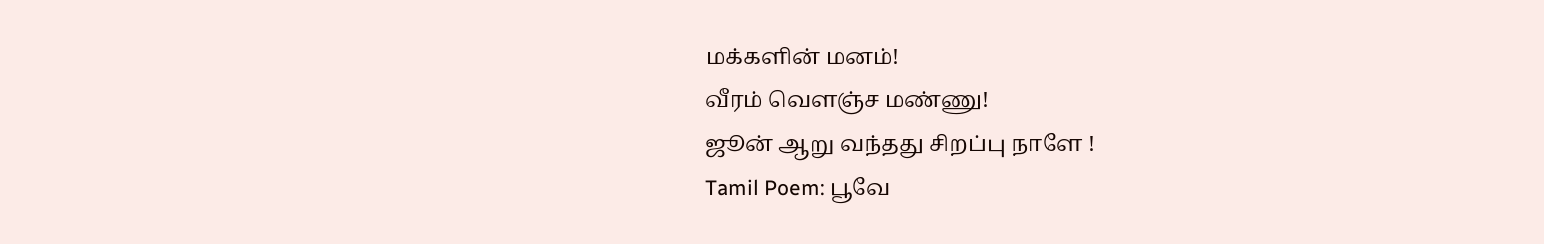மக்களின் மனம்!
வீரம் வெளஞ்ச மண்ணு!
ஜூன் ஆறு வந்தது சிறப்பு நாளே !
Tamil Poem: பூவே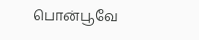பொன்பூவே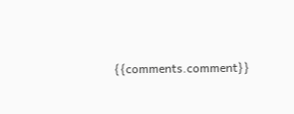{{comments.comment}}